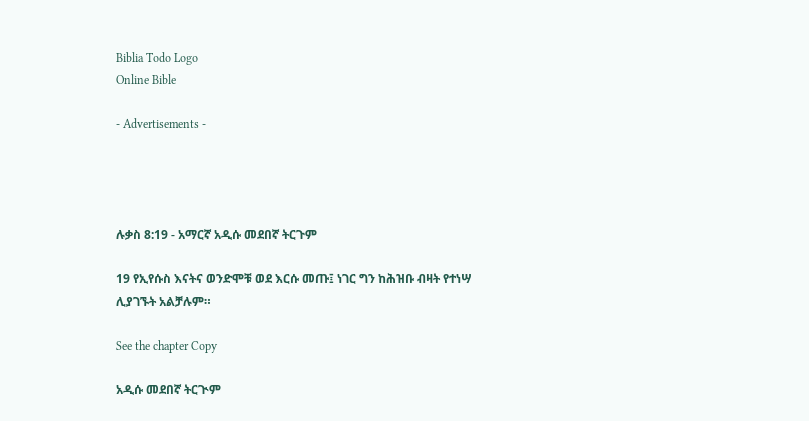Biblia Todo Logo
Online Bible

- Advertisements -




ሉቃስ 8:19 - አማርኛ አዲሱ መደበኛ ትርጉም

19 የኢየሱስ እናትና ወንድሞቹ ወደ እርሱ መጡ፤ ነገር ግን ከሕዝቡ ብዛት የተነሣ ሊያገኙት አልቻሉም።

See the chapter Copy

አዲሱ መደበኛ ትርጒም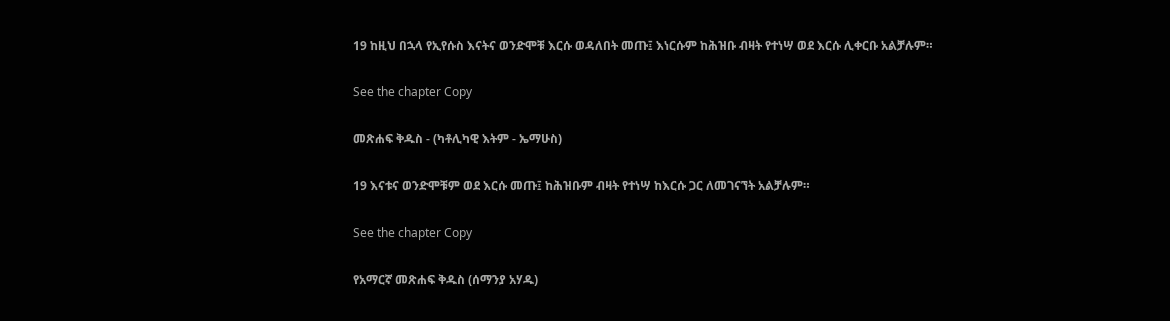19 ከዚህ በኋላ የኢየሱስ እናትና ወንድሞቹ እርሱ ወዳለበት መጡ፤ እነርሱም ከሕዝቡ ብዛት የተነሣ ወደ እርሱ ሊቀርቡ አልቻሉም።

See the chapter Copy

መጽሐፍ ቅዱስ - (ካቶሊካዊ እትም - ኤማሁስ)

19 እናቱና ወንድሞቹም ወደ እርሱ መጡ፤ ከሕዝቡም ብዛት የተነሣ ከእርሱ ጋር ለመገናኘት አልቻሉም።

See the chapter Copy

የአማርኛ መጽሐፍ ቅዱስ (ሰማንያ አሃዱ)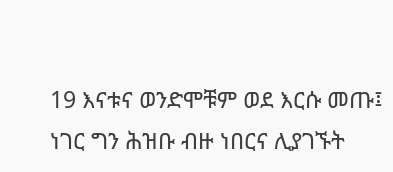19 እናቱና ወንድሞቹም ወደ እርሱ መጡ፤ ነገር ግን ሕዝቡ ብዙ ነበርና ሊያገኙት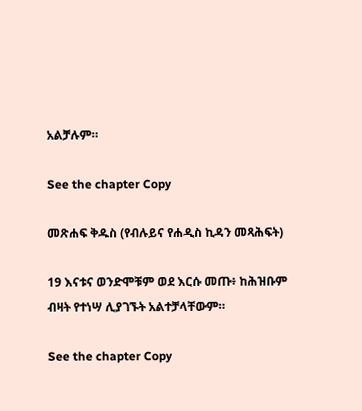አልቻሉም።

See the chapter Copy

መጽሐፍ ቅዱስ (የብሉይና የሐዲስ ኪዳን መጻሕፍት)

19 እናቱና ወንድሞቹም ወደ እርሱ መጡ፥ ከሕዝቡም ብዛት የተነሣ ሊያገኙት አልተቻላቸውም።

See the chapter Copy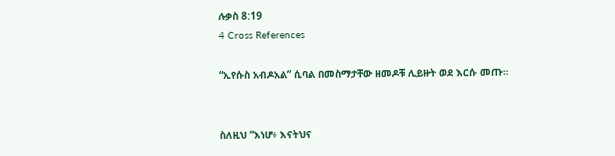ሉቃስ 8:19
4 Cross References

“ኢየሱስ አብዶአል” ሲባል በመስማታቸው ዘመዶቹ ሊይዙት ወደ እርሱ መጡ።


ስለዚህ “እነሆ፥ እናትህና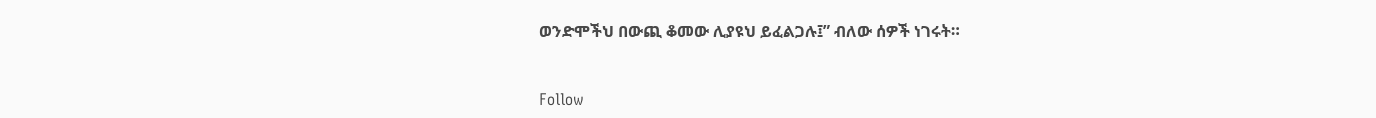ወንድሞችህ በውጪ ቆመው ሊያዩህ ይፈልጋሉ፤” ብለው ሰዎች ነገሩት።


Follow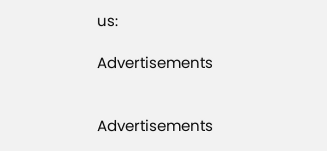us:

Advertisements


Advertisements